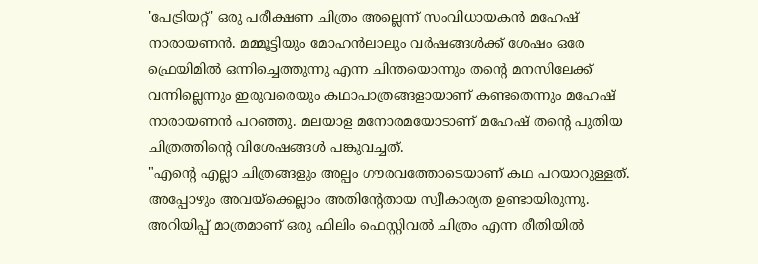'പേട്രിയറ്റ്' ഒരു പരീക്ഷണ ചിത്രം അല്ലെന്ന് സംവിധായകൻ മഹേഷ് നാരായണൻ. മമ്മൂട്ടിയും മോഹൻലാലും വർഷങ്ങൾക്ക് ശേഷം ഒരേ ഫ്രെയിമിൽ ഒന്നിച്ചെത്തുന്നു എന്ന ചിന്തയൊന്നും തന്റെ മനസിലേക്ക് വന്നില്ലെന്നും ഇരുവരെയും കഥാപാത്രങ്ങളായാണ് കണ്ടതെന്നും മഹേഷ് നാരായണൻ പറഞ്ഞു. മലയാള മനോരമയോടാണ് മഹേഷ് തന്റെ പുതിയ ചിത്രത്തിന്റെ വിശേഷങ്ങൾ പങ്കുവച്ചത്.
"എന്റെ എല്ലാ ചിത്രങ്ങളും അല്പം ഗൗരവത്തോടെയാണ് കഥ പറയാറുള്ളത്. അപ്പോഴും അവയ്ക്കെല്ലാം അതിന്റേതായ സ്വീകാര്യത ഉണ്ടായിരുന്നു. അറിയിപ്പ് മാത്രമാണ് ഒരു ഫിലിം ഫെസ്റ്റിവൽ ചിത്രം എന്ന രീതിയിൽ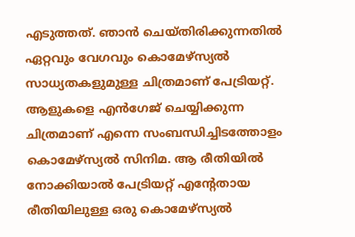എടുത്തത്. ഞാൻ ചെയ്തിരിക്കുന്നതിൽ ഏറ്റവും വേഗവും കൊമേഴ്സ്യൽ സാധ്യതകളുമുള്ള ചിത്രമാണ് പേട്രിയറ്റ്.
ആളുകളെ എൻഗേജ് ചെയ്യിക്കുന്ന ചിത്രമാണ് എന്നെ സംബന്ധിച്ചിടത്തോളം കൊമേഴ്സ്യൽ സിനിമ. ആ രീതിയിൽ നോക്കിയാൽ പേട്രിയറ്റ് എന്റേതായ രീതിയിലുള്ള ഒരു കൊമേഴ്സ്യൽ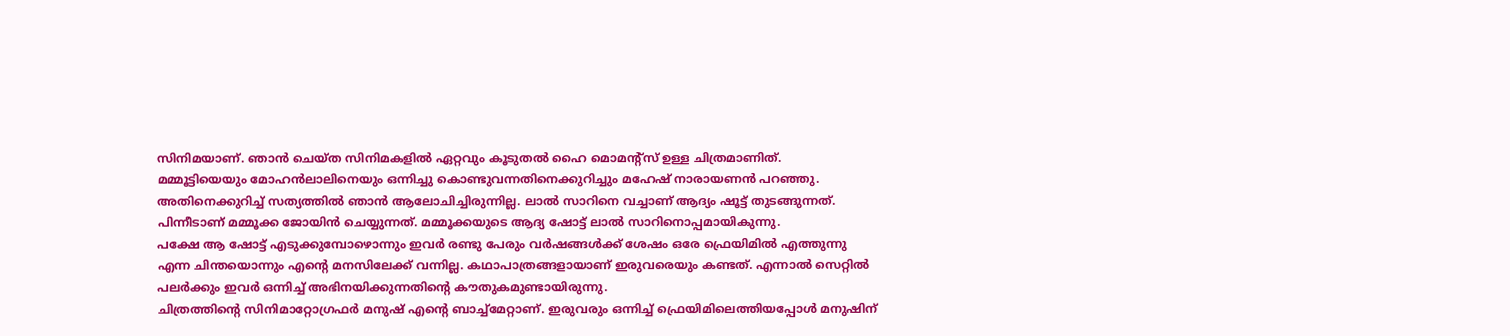സിനിമയാണ്. ഞാൻ ചെയ്ത സിനിമകളിൽ ഏറ്റവും കൂടുതൽ ഹൈ മൊമന്റ്സ് ഉള്ള ചിത്രമാണിത്.
മമ്മൂട്ടിയെയും മോഹൻലാലിനെയും ഒന്നിച്ചു കൊണ്ടുവന്നതിനെക്കുറിച്ചും മഹേഷ് നാരായണൻ പറഞ്ഞു. അതിനെക്കുറിച്ച് സത്യത്തിൽ ഞാൻ ആലോചിച്ചിരുന്നില്ല. ലാൽ സാറിനെ വച്ചാണ് ആദ്യം ഷൂട്ട് തുടങ്ങുന്നത്. പിന്നീടാണ് മമ്മൂക്ക ജോയിൻ ചെയ്യുന്നത്. മമ്മൂക്കയുടെ ആദ്യ ഷോട്ട് ലാൽ സാറിനൊപ്പമായികുന്നു.
പക്ഷേ ആ ഷോട്ട് എടുക്കുമ്പോഴൊന്നും ഇവർ രണ്ടു പേരും വർഷങ്ങൾക്ക് ശേഷം ഒരേ ഫ്രെയിമിൽ എത്തുന്നു എന്ന ചിന്തയൊന്നും എന്റെ മനസിലേക്ക് വന്നില്ല. കഥാപാത്രങ്ങളായാണ് ഇരുവരെയും കണ്ടത്. എന്നാൽ സെറ്റിൽ പലർക്കും ഇവർ ഒന്നിച്ച് അഭിനയിക്കുന്നതിന്റെ കൗതുകമുണ്ടായിരുന്നു.
ചിത്രത്തിന്റെ സിനിമാറ്റോഗ്രഫർ മനുഷ് എന്റെ ബാച്ച്മേറ്റാണ്. ഇരുവരും ഒന്നിച്ച് ഫ്രെയിമിലെത്തിയപ്പോൾ മനുഷിന്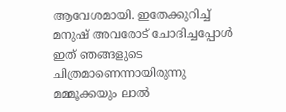ആവേശമായി. ഇതേക്കുറിച്ച് മനുഷ് അവരോട് ചോദിച്ചപ്പോൾ ഇത് ഞങ്ങളുടെ ചിത്രമാണെന്നായിരുന്നു മമ്മൂക്കയും ലാൽ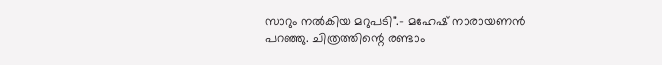സാറും നൽകിയ മറുപടി".- മഹേഷ് നാരായണൻ പറഞ്ഞു. ചിത്രത്തിന്റെ രണ്ടാം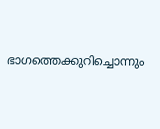ഭാഗത്തെക്കുറിച്ചൊന്നും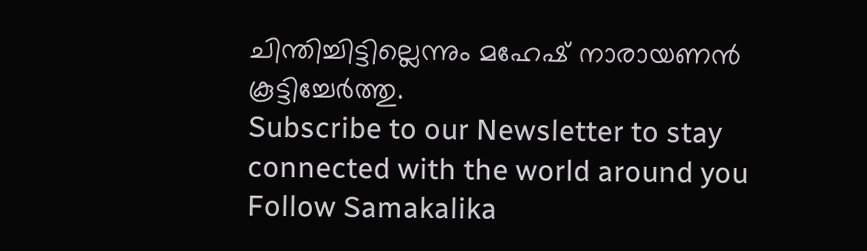ചിന്തിച്ചിട്ടില്ലെന്നും മഹേഷ് നാരായണൻ കൂട്ടിച്ചേർത്തു.
Subscribe to our Newsletter to stay connected with the world around you
Follow Samakalika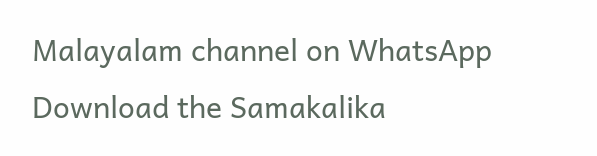Malayalam channel on WhatsApp
Download the Samakalika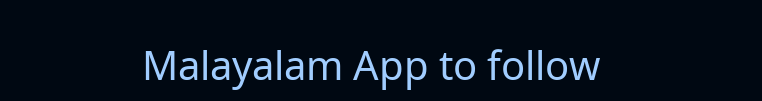Malayalam App to follow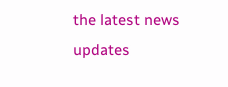the latest news updates